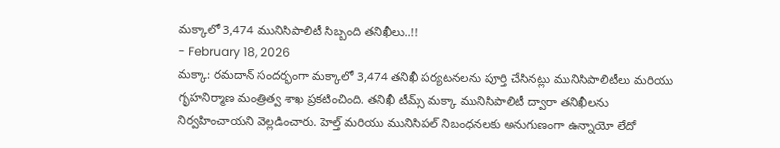మక్కాలో 3,474 మునిసిపాలిటీ సిబ్బంది తనిఖీలు..!!
- February 18, 2026
మక్కా: రమదాన్ సందర్భంగా మక్కాలో 3,474 తనిఖీ పర్యటనలను పూర్తి చేసినట్లు మునిసిపాలిటీలు మరియు గృహనిర్మాణ మంత్రిత్వ శాఖ ప్రకటించింది. తనిఖీ టీమ్స్ మక్కా మునిసిపాలిటీ ద్వారా తనిఖీలను నిర్వహించాయని వెల్లడించారు. హెల్త్ మరియు మునిసిపల్ నిబంధనలకు అనుగుణంగా ఉన్నాయో లేదో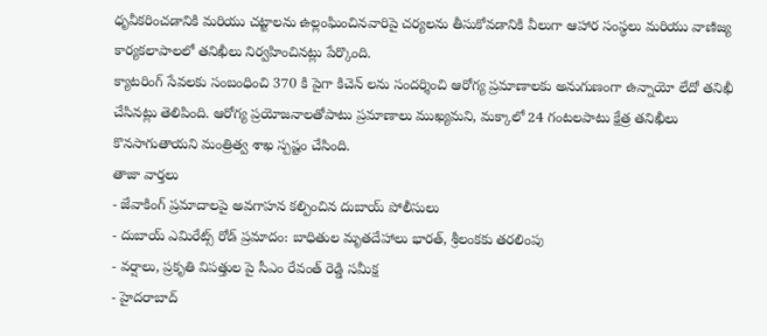ధృవీకరించడానికి మరియు చట్టాలను ఉల్లంఘించినవారిపై చర్యలను తీసుకోవడానికి వీలుగా ఆహార సంస్థలు మరియు వాణిజ్య కార్యకలాపాలలో తనిఖీలు నిర్వహించినట్లు పేర్కొంది.
క్యాటరింగ్ సేవలకు సంబంధించి 370 కి పైగా కిచెన్ లను సందర్శించి ఆరోగ్య ప్రమాణాలకు అనుగుణంగా ఉన్నాయో లేదో తనిఖీ చేసినట్లు తెలిపింది. ఆరోగ్య ప్రయోజనాలతోపాటు ప్రమాణాలు ముఖ్యమని, మక్కాలో 24 గంటలపాటు క్షేత్ర తనిఖీలు కొనసాగుతాయని మంత్రిత్వ శాఖ స్పష్టం చేసింది.
తాజా వార్తలు
- జేవాకింగ్ ప్రమాదాలపై అవగాహన కల్పించిన దుబాయ్ పోలీసులు
- దుబాయ్ ఎమిరేట్స్ రోడ్ ప్రమాదం: బాధితుల మృతదేహాలు భారత్, శ్రీలంకకు తరలింపు
- వర్షాలు, ప్రకృతి విపత్తుల పై సీఎం రేవంత్ రెడ్డి సమీక్ష
- హైదరాబాద్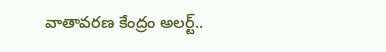వాతావరణ కేంద్రం అలర్ట్..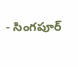- సింగపూర్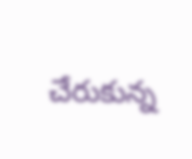చేరుకున్న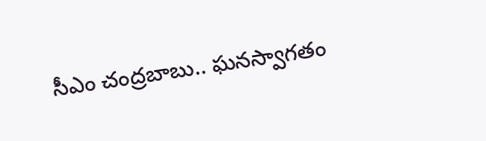సీఎం చంద్రబాబు.. ఘనస్వాగతం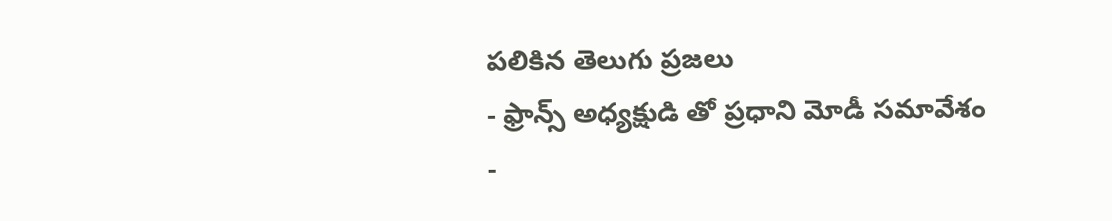పలికిన తెలుగు ప్రజలు
- ఫ్రాన్స్ అధ్యక్షుడి తో ప్రధాని మోడీ సమావేశం
-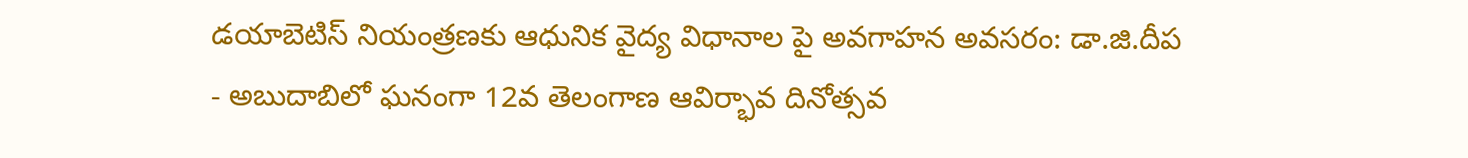డయాబెటిస్ నియంత్రణకు ఆధునిక వైద్య విధానాల పై అవగాహన అవసరం: డా.జి.దీప
- అబుదాబిలో ఘనంగా 12వ తెలంగాణ ఆవిర్భావ దినోత్సవ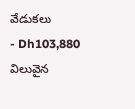వేడుకలు
- Dh103,880 విలువైన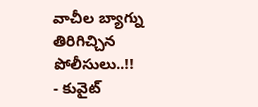వాచీల బ్యాగ్ను తిరిగిచ్చిన పోలీసులు..!!
- కువైట్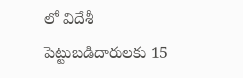లో విదేశీ పెట్టుబడిదారులకు 15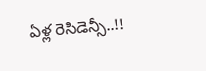ఏళ్ల రెసిడెన్సీ..!!